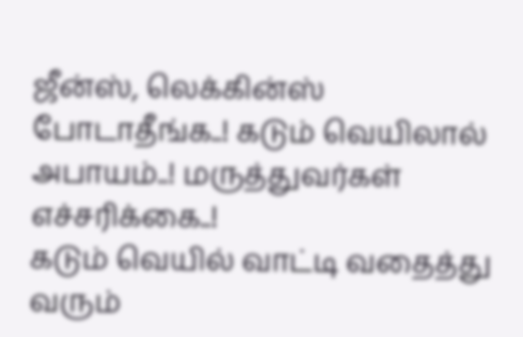ஜீன்ஸ், லெக்கின்ஸ் போடாதீங்க..! கடும் வெயிலால் அபாயம்..! மருத்துவர்கள் எச்சரிக்கை..!
கடும் வெயில் வாட்டி வதைத்து வரும்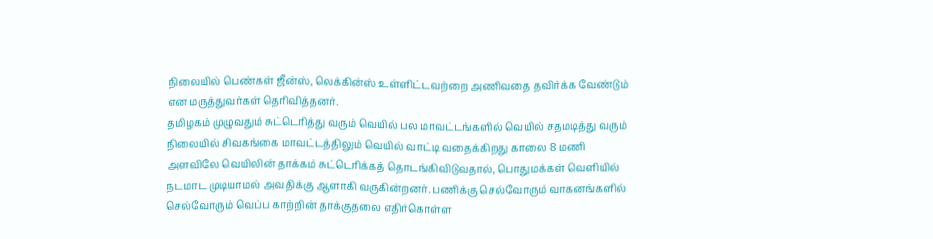நிலையில் பெண்கள் ஜீன்ஸ், லெக்கின்ஸ் உள்ளிட்டவற்றை அணிவதை தவிர்க்க வேண்டும் என மருத்துவர்கள் தெரிவித்தனர்.
தமிழகம் முழுவதும் சுட்டெரித்து வரும் வெயில் பல மாவட்டங்களில் வெயில் சதமடித்து வரும் நிலையில் சிவகங்கை மாவட்டத்திலும் வெயில் வாட்டி வதைக்கிறது காலை 8 மணி அளவிலே வெயிலின் தாக்கம் சுட்டெரிக்கத் தொடங்கிவிடுவதால், பொதுமக்கள் வெளியில் நடமாட முடியாமல் அவதிக்கு ஆளாகி வருகின்றனர். பணிக்கு செல்வோரும் வாகனங்களில் செல்வோரும் வெப்ப காற்றின் தாக்குதலை எதிர்கொள்ள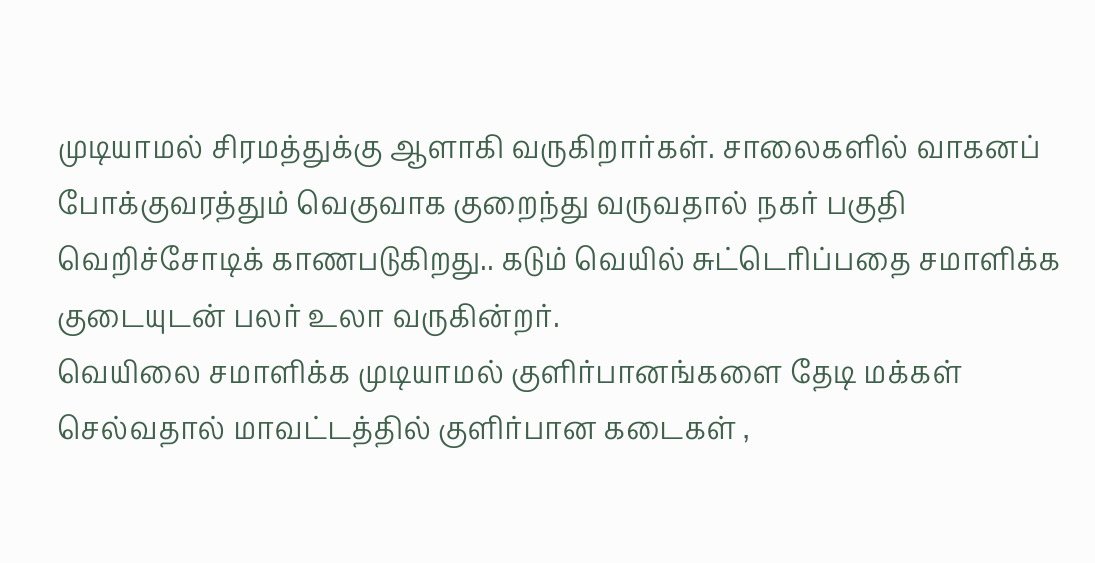முடியாமல் சிரமத்துக்கு ஆளாகி வருகிறார்கள். சாலைகளில் வாகனப் போக்குவரத்தும் வெகுவாக குறைந்து வருவதால் நகர் பகுதி வெறிச்சோடிக் காணபடுகிறது.. கடும் வெயில் சுட்டெரிப்பதை சமாளிக்க குடையுடன் பலர் உலா வருகின்றர்.
வெயிலை சமாளிக்க முடியாமல் குளிர்பானங்களை தேடி மக்கள் செல்வதால் மாவட்டத்தில் குளிர்பான கடைகள் ,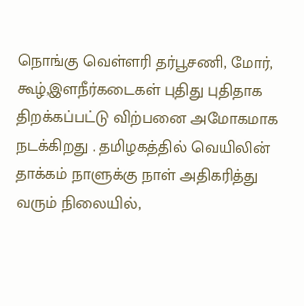நொங்கு வெள்ளரி தர்பூசணி, மோர், கூழ்,இளநீர்கடைகள் புதிது புதிதாக திறக்கப்பட்டு விற்பனை அமோகமாக நடக்கிறது . தமிழகத்தில் வெயிலின் தாக்கம் நாளுக்கு நாள் அதிகரித்து வரும் நிலையில்,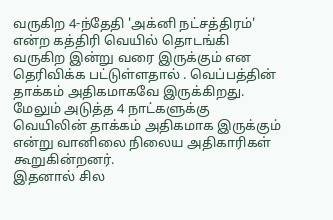வருகிற 4-ந்தேதி 'அக்னி நட்சத்திரம்' என்ற கத்திரி வெயில் தொடங்கி வருகிற இன்று வரை இருக்கும் என தெரிவிக்க பட்டுள்ளதால் . வெப்பத்தின் தாக்கம் அதிகமாகவே இருக்கிறது. மேலும் அடுத்த 4 நாட்களுக்கு வெயிலின் தாக்கம் அதிகமாக இருக்கும் என்று வானிலை நிலைய அதிகாரிகள் கூறுகின்றனர்.
இதனால் சில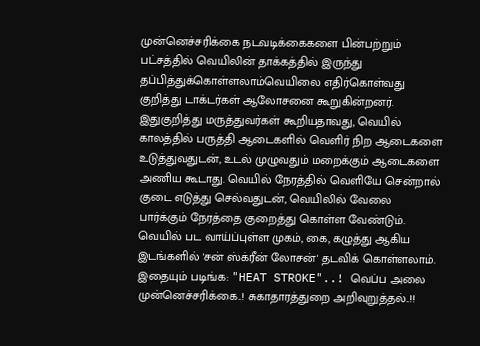முன்னெச்சரிக்கை நடவடிக்கைகளை பின்பற்றும் பட்சத்தில் வெயிலின் தாக்கத்தில் இருந்து தப்பித்துக்கொள்ளலாம்வெயிலை எதிர்கொள்வது குறித்து டாக்டர்கள் ஆலோசனை கூறுகின்றனர். இதுகுறித்து மருத்துவர்கள் கூறியதாவது, வெயில் காலத்தில் பருத்தி ஆடைகளில் வெளிர் நிற ஆடைகளை உடுத்துவதுடன், உடல் முழுவதும் மறைக்கும் ஆடைகளை அணிய கூடாது. வெயில் நேரத்தில் வெளியே சென்றால் குடை எடுத்து செல்வதுடன், வெயிலில் வேலை பார்க்கும் நேரத்தை குறைத்து கொள்ள வேண்டும். வெயில் பட வாய்ப்புள்ள முகம், கை, கழுத்து ஆகிய இடங்களில் 'சன் ஸ்க்ரீன் லோசன்' தடவிக் கொள்ளலாம்.
இதையும் படிங்க: "HEAT STROKE"..! வெப்ப அலை முன்னெச்சரிக்கை..! சுகாதாரத்துறை அறிவுறுத்தல்..!!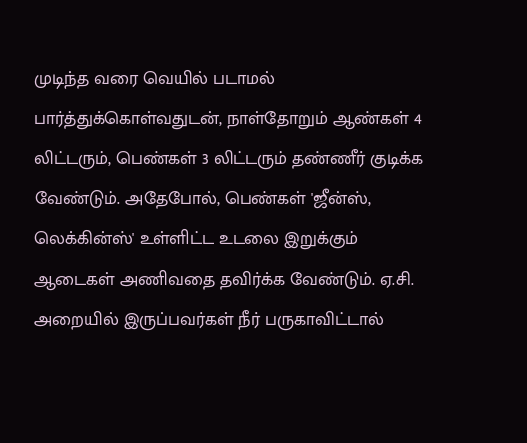முடிந்த வரை வெயில் படாமல் பார்த்துக்கொள்வதுடன், நாள்தோறும் ஆண்கள் 4 லிட்டரும், பெண்கள் 3 லிட்டரும் தண்ணீர் குடிக்க வேண்டும். அதேபோல், பெண்கள் 'ஜீன்ஸ், லெக்கின்ஸ்' உள்ளிட்ட உடலை இறுக்கும் ஆடைகள் அணிவதை தவிர்க்க வேண்டும். ஏ.சி. அறையில் இருப்பவர்கள் நீர் பருகாவிட்டால்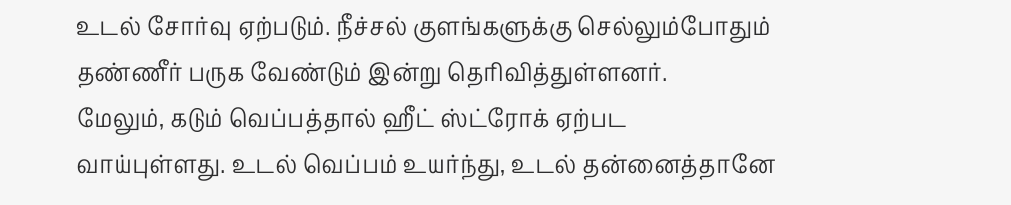உடல் சோர்வு ஏற்படும். நீச்சல் குளங்களுக்கு செல்லும்போதும் தண்ணீர் பருக வேண்டும் இன்று தெரிவித்துள்ளனர்.
மேலும், கடும் வெப்பத்தால் ஹீட் ஸ்ட்ரோக் ஏற்பட வாய்புள்ளது. உடல் வெப்பம் உயர்ந்து, உடல் தன்னைத்தானே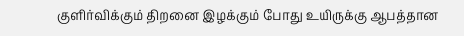குளிர்விக்கும் திறனை இழக்கும் போது உயிருக்கு ஆபத்தான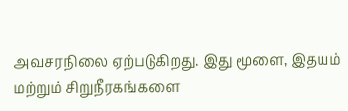அவசரநிலை ஏற்படுகிறது. இது மூளை, இதயம் மற்றும் சிறுநீரகங்களை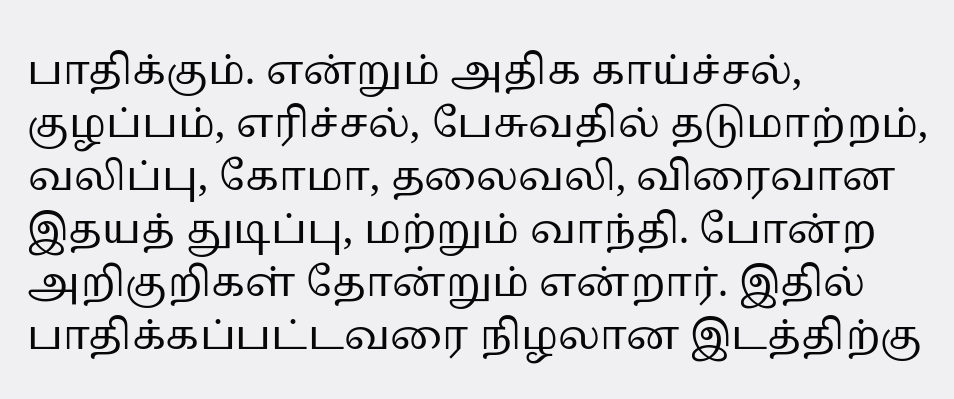பாதிக்கும். என்றும் அதிக காய்ச்சல், குழப்பம், எரிச்சல், பேசுவதில் தடுமாற்றம், வலிப்பு, கோமா, தலைவலி, விரைவான இதயத் துடிப்பு, மற்றும் வாந்தி. போன்ற அறிகுறிகள் தோன்றும் என்றார். இதில் பாதிக்கப்பட்டவரை நிழலான இடத்திற்கு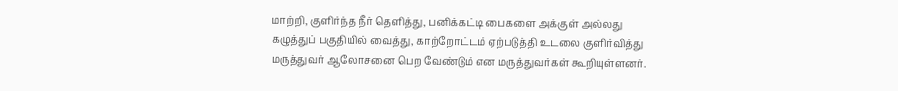மாற்றி, குளிர்ந்த நீர் தெளித்து, பனிக்கட்டி பைகளை அக்குள் அல்லது கழுத்துப் பகுதியில் வைத்து, காற்றோட்டம் ஏற்படுத்தி உடலை குளிர்வித்து மருத்துவர் ஆலோசனை பெற வேண்டும் என மருத்துவர்கள் கூறியுள்ளனர்.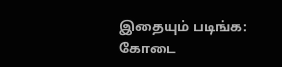இதையும் படிங்க: கோடை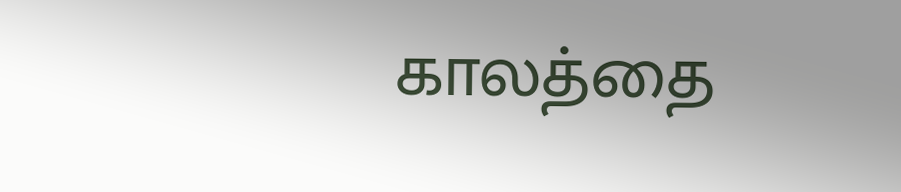காலத்தை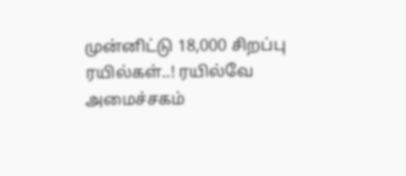முன்னிட்டு 18,000 சிறப்பு ரயில்கள்..! ரயில்வே அமைச்சகம்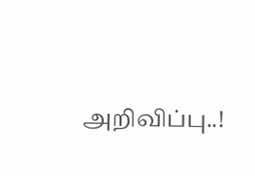அறிவிப்பு..!